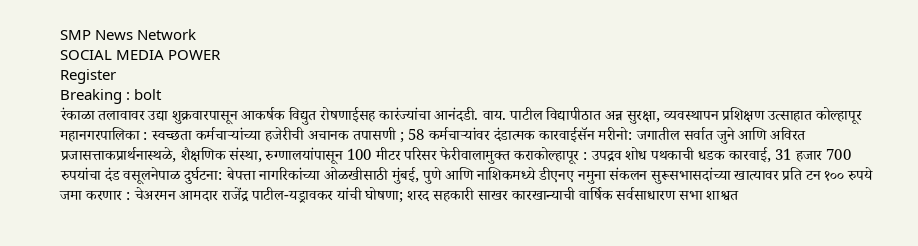SMP News Network
SOCIAL MEDIA POWER
Register
Breaking : bolt
रंकाळा तलावावर उद्या शुक्रवारपासून आकर्षक विद्युत रोषणाईसह कारंज्यांचा आनंदडी. वाय. पाटील विद्यापीठात अन्न सुरक्षा, व्यवस्थापन प्रशिक्षण उत्साहात कोल्हापूर महानगरपालिका : स्वच्छता कर्मचाऱ्यांच्या हजेरीची अचानक तपासणी ; 58 कर्मचाऱ्यांवर दंडात्मक कारवाईसॅन मरीनो: जगातील सर्वात जुने आणि अविरत प्रजासत्ताकप्रार्थनास्थळे, शैक्षणिक संस्था, रुग्णालयांपासून 100 मीटर परिसर फेरीवालामुक्त कराकोल्हापूर : उपद्रव शोध पथकाची धडक कारवाई, 31 हजार 700 रुपयांचा दंड वसूलनेपाळ दुर्घटना: बेपत्ता नागरिकांच्या ओळखीसाठी मुंबई, पुणे आणि नाशिकमध्ये डीएनए नमुना संकलन सुरूसभासदांच्या खात्यावर प्रति टन १०० रुपये जमा करणार : चेअरमन आमदार राजेंद्र पाटील-यड्रावकर यांची घोषणा; शरद सहकारी साखर कारखान्याची वार्षिक सर्वसाधारण सभा शाश्वत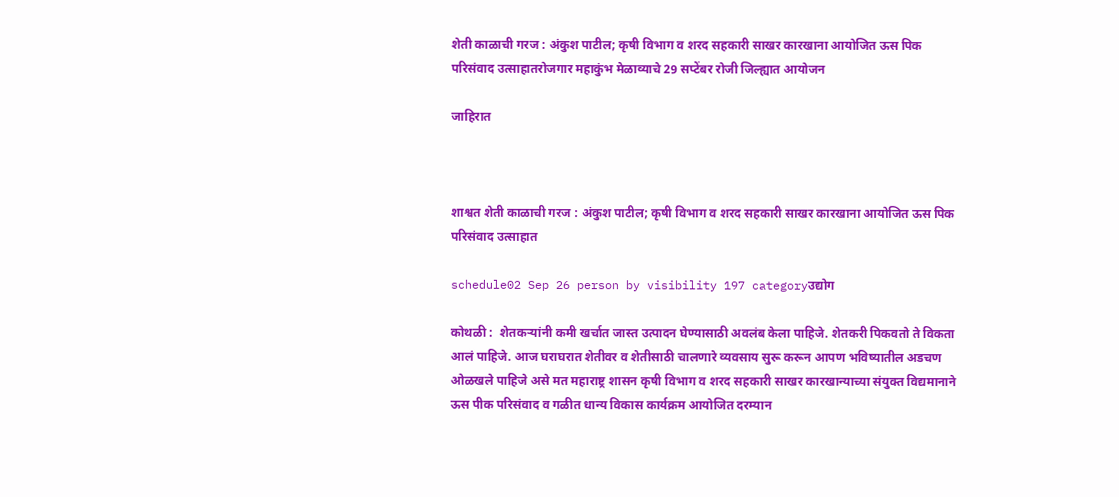शेती काळाची गरज : अंकुश पाटील; कृषी विभाग व शरद सहकारी साखर कारखाना आयोजित ऊस पिक परिसंवाद उत्साहातरोजगार महाकुंभ मेळाव्याचे 29 सप्टेंबर रोजी जिल्ह्यात आयोजन

जाहिरात



शाश्वत शेती काळाची गरज : अंकुश पाटील; कृषी विभाग व शरद सहकारी साखर कारखाना आयोजित ऊस पिक परिसंवाद उत्साहात

schedule02 Sep 26 person by visibility 197 categoryउद्योग

कोथळी :  शेतकऱ्यांनी कमी खर्चात जास्त उत्पादन घेण्यासाठी अवलंब केला पाहिजे. शेतकरी पिकवतो ते विकता आलं पाहिजे. आज घराघरात शेतीवर व शेतीसाठी चालणारे व्यवसाय सुरू करून आपण भविष्यातील अडचण ओळखले पाहिजे असे मत महाराष्ट्र शासन कृषी विभाग व शरद सहकारी साखर कारखान्याच्या संयुक्त विद्यमानाने ऊस पीक परिसंवाद व गळीत धान्य विकास कार्यक्रम आयोजित दरम्यान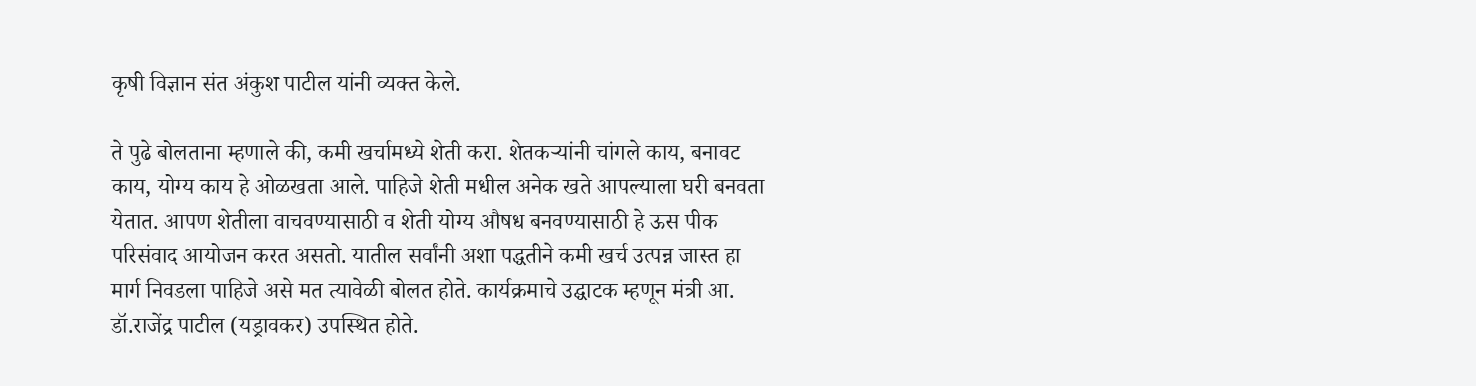कृषी विज्ञान संत अंकुश पाटील यांनी व्यक्त केले.

ते पुढे बोलताना म्हणाले की, कमी खर्चामध्ये शेती करा. शेतकऱ्यांनी चांगले काय, बनावट काय, योग्य काय हे ओळखता आले. पाहिजे शेती मधील अनेक खते आपल्याला घरी बनवता येतात. आपण शेतीला वाचवण्यासाठी व शेती योग्य औषध बनवण्यासाठी हे ऊस पीक परिसंवाद आयोजन करत असतो. यातील सर्वांनी अशा पद्धतीने कमी खर्च उत्पन्न जास्त हा मार्ग निवडला पाहिजे असे मत त्यावेळी बोलत होते. कार्यक्रमाचे उद्घाटक म्हणून मंत्री आ. डॉ.राजेंद्र पाटील (यड्रावकर) उपस्थित होते.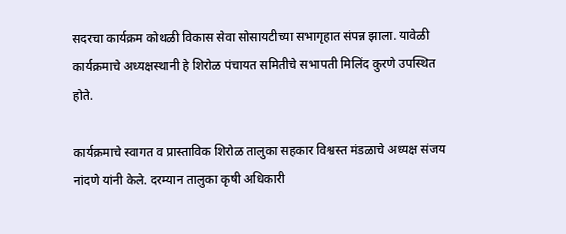सदरचा कार्यक्रम कोथळी विकास सेवा सोसायटीच्या सभागृहात संपन्न झाला. यावेळी कार्यक्रमाचे अध्यक्षस्थानी हे शिरोळ पंचायत समितीचे सभापती मिलिंद कुरणे उपस्थित होते.

कार्यक्रमाचे स्वागत व प्रास्ताविक शिरोळ तालुका सहकार विश्वस्त मंडळाचे अध्यक्ष संजय नांदणे यांनी केले. दरम्यान तालुका कृषी अधिकारी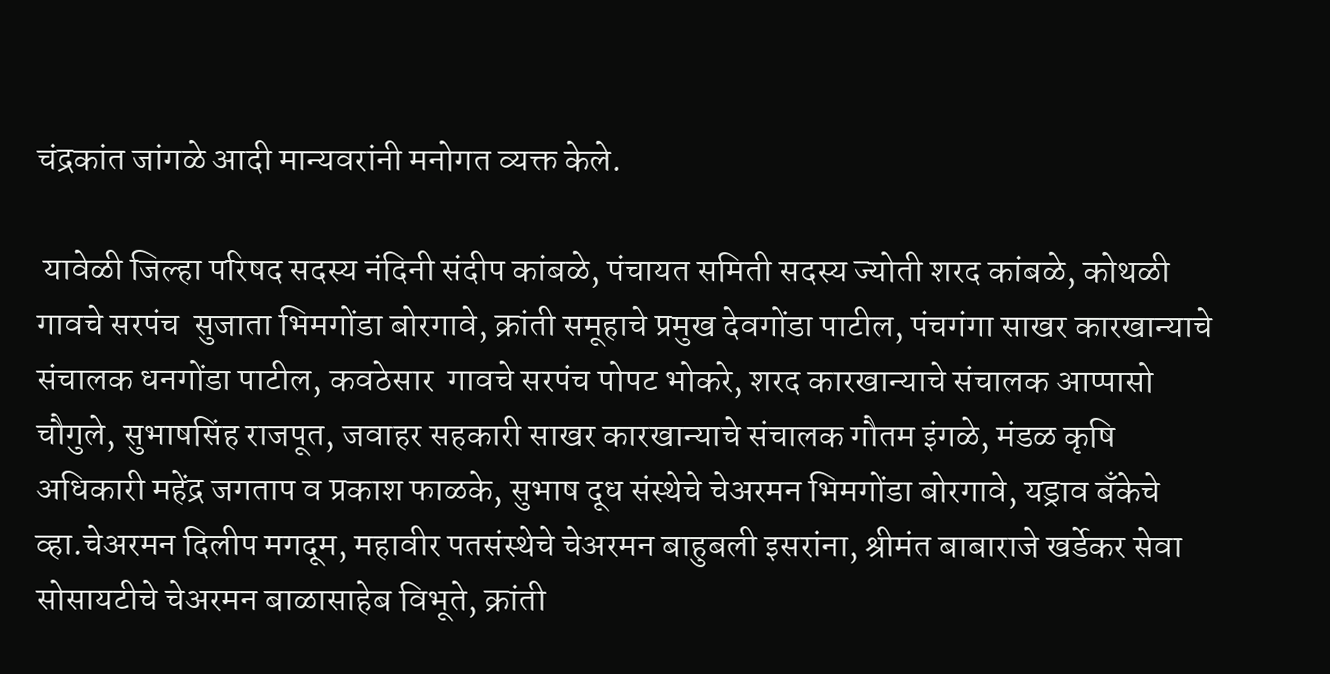चंद्रकांत जांगळे आदी मान्यवरांनी मनोगत व्यक्त केले.

 यावेळी जिल्हा परिषद सदस्य नंदिनी संदीप कांबळे, पंचायत समिती सदस्य ज्योती शरद कांबळे, कोथळी गावचे सरपंच  सुजाता भिमगोंडा बोरगावे, क्रांती समूहाचे प्रमुख देवगोंडा पाटील, पंचगंगा साखर कारखान्याचे संचालक धनगोंडा पाटील, कवठेसार  गावचे सरपंच पोपट भोकरे, शरद कारखान्याचे संचालक आप्पासो चौगुले, सुभाषसिंह राजपूत, जवाहर सहकारी साखर कारखान्याचे संचालक गौतम इंगळे, मंडळ कृषि अधिकारी महेंद्र जगताप व प्रकाश फाळके, सुभाष दूध संस्थेचे चेअरमन भिमगोंडा बोरगावे, यड्राव बँकेचे व्हा.चेअरमन दिलीप मगदूम, महावीर पतसंस्थेचे चेअरमन बाहुबली इसरांना, श्रीमंत बाबाराजे खर्डेकर सेवा सोसायटीचे चेअरमन बाळासाहेब विभूते, क्रांती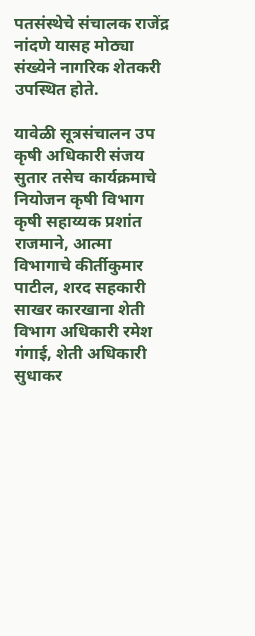पतसंस्थेचे संचालक राजेंद्र नांदणे यासह मोठ्या संख्येने नागरिक शेतकरी उपस्थित होते.

यावेळी सूत्रसंचालन उप कृषी अधिकारी संजय सुतार तसेच कार्यक्रमाचे नियोजन कृषी विभाग कृषी सहाय्यक प्रशांत राजमाने, आत्मा विभागाचे कीर्तीकुमार पाटील, शरद सहकारी साखर कारखाना शेती विभाग अधिकारी रमेश गंगाई, शेती अधिकारी सुधाकर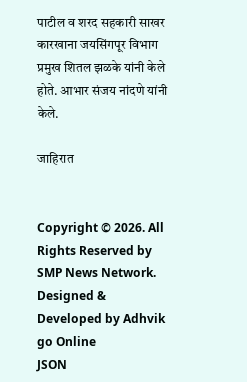पाटील व शरद सहकारी साखर कारखाना जयसिंगपूर विभाग प्रमुख शितल झळके यांनी केले होते. आभार संजय नांदणे यांनी केले.

जाहिरात


Copyright © 2026. All Rights Reserved by SMP News Network.
Designed & Developed by Adhvik go Online
JSON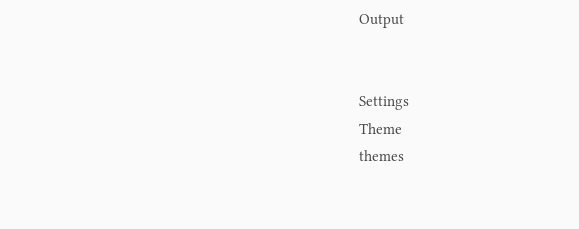Output


Settings
Theme
themes